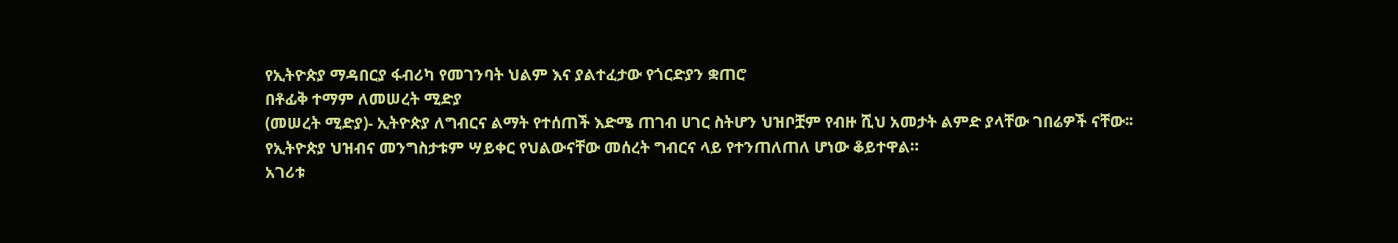የኢትዮጵያ ማዳበርያ ፋብሪካ የመገንባት ህልም እና ያልተፈታው የጎርድያን ቋጠሮ
በቶፊቅ ተማም ለመሠረት ሚድያ
(መሠረት ሚድያ)- ኢትዮጵያ ለግብርና ልማት የተሰጠች እድሜ ጠገብ ሀገር ስትሆን ህዝቦቿም የብዙ ሺህ አመታት ልምድ ያላቸው ገበሬዎች ናቸው፡፡
የኢትዮጵያ ህዝብና መንግስታቱም ሣይቀር የህልውናቸው መሰረት ግብርና ላይ የተንጠለጠለ ሆነው ቆይተዋል።
አገሪቱ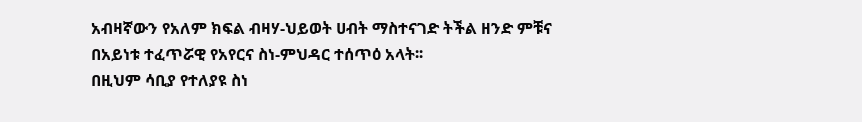አብዛኛውን የአለም ክፍል ብዛሃ-ህይወት ሀብት ማስተናገድ ትችል ዘንድ ምቹና በአይነቱ ተፈጥሯዊ የአየርና ስነ-ምህዳር ተሰጥዕ አላት፡፡
በዚህም ሳቢያ የተለያዩ ስነ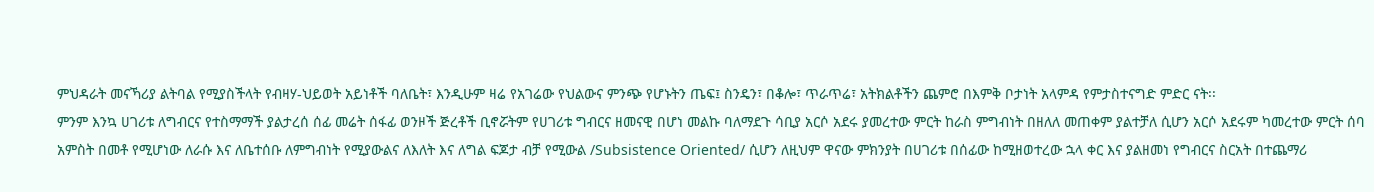ምህዳራት መናኻሪያ ልትባል የሚያስችላት የብዛሃ-ህይወት አይነቶች ባለቤት፣ እንዲሁም ዛሬ የአገሬው የህልውና ምንጭ የሆኑትን ጤፍ፤ ስንዴን፣ በቆሎ፣ ጥራጥሬ፣ አትክልቶችን ጨምሮ በእምቅ ቦታነት አላምዳ የምታስተናግድ ምድር ናት፡፡
ምንም እንኳ ሀገሪቱ ለግብርና የተስማማች ያልታረሰ ሰፊ መሬት ሰፋፊ ወንዞች ጅረቶች ቢኖሯትም የሀገሪቱ ግብርና ዘመናዊ በሆነ መልኩ ባለማደጉ ሳቢያ አርሶ አደሩ ያመረተው ምርት ከራስ ምግብነት በዘለለ መጠቀም ያልተቻለ ሲሆን አርሶ አደሩም ካመረተው ምርት ሰባ አምስት በመቶ የሚሆነው ለራሱ እና ለቤተሰቡ ለምግብነት የሚያውልና ለእለት እና ለግል ፍጆታ ብቻ የሚውል /Subsistence Oriented/ ሲሆን ለዚህም ዋናው ምክንያት በሀገሪቱ በሰፊው ከሚዘወተረው ኋላ ቀር እና ያልዘመነ የግብርና ስርአት በተጨማሪ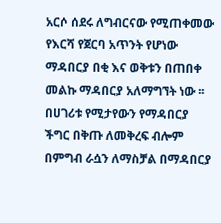አርሶ ሰደሩ ለግብርናው የሚጠቀመው የእርሻ የጀርባ አጥንት የሆነው ማዳበርያ በቂ እና ወቅቱን በጠበቀ መልኩ ማዳበርያ አለማግኘት ነው ፡፡
በሀገሪቱ የሚታየውን የማዳበርያ ችግር በቅጡ ለመቅረፍ ብሎም በምግብ ራሷን ለማስቻል በማዳበርያ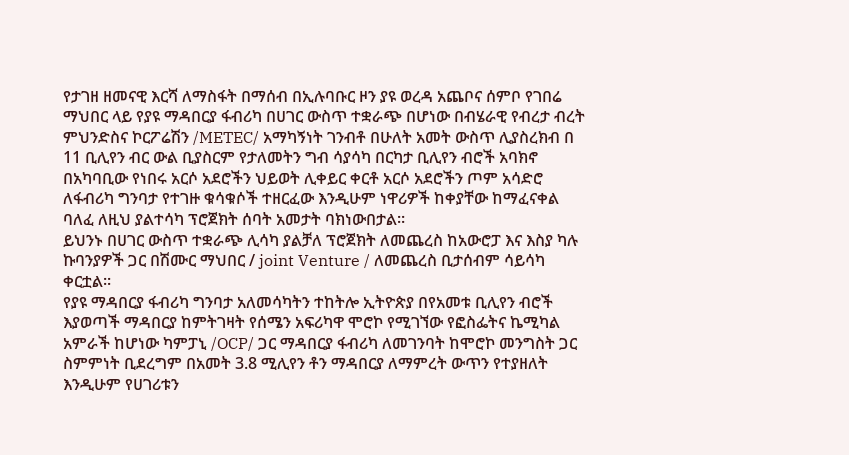የታገዘ ዘመናዊ እርሻ ለማስፋት በማሰብ በኢሉባቡር ዞን ያዩ ወረዳ አጨቦና ሰምቦ የገበሬ ማህበር ላይ የያዩ ማዳበርያ ፋብሪካ በሀገር ውስጥ ተቋራጭ በሆነው በብሄራዊ የብረታ ብረት ምህንድስና ኮርፖሬሽን /METEC/ አማካኝነት ገንብቶ በሁለት አመት ውስጥ ሊያስረክብ በ 11 ቢሊየን ብር ውል ቢያስርም የታለመትን ግብ ሳያሳካ በርካታ ቢሊየን ብሮች አባክኖ በአካባቢው የነበሩ አርሶ አደሮችን ህይወት ሊቀይር ቀርቶ አርሶ አደሮችን ጦም አሳድሮ ለፋብሪካ ግንባታ የተገዙ ቁሳቁሶች ተዘርፈው እንዲሁም ነዋሪዎች ከቀያቸው ከማፈናቀል ባለፈ ለዚህ ያልተሳካ ፕሮጀክት ሰባት አመታት ባክነውበታል።
ይህንኑ በሀገር ውስጥ ተቋራጭ ሊሳካ ያልቻለ ፕሮጀክት ለመጨረስ ከአውሮፓ እና እስያ ካሉ ኩባንያዎች ጋር በሽሙር ማህበር / joint Venture / ለመጨረስ ቢታሰብም ሳይሳካ ቀርቷል፡፡
የያዩ ማዳበርያ ፋብሪካ ግንባታ አለመሳካትን ተከትሎ ኢትዮጵያ በየአመቱ ቢሊየን ብሮች እያወጣች ማዳበርያ ከምትገዛት የሰሜን አፍሪካዋ ሞሮኮ የሚገኘው የፎስፌትና ኬሚካል አምራች ከሆነው ካምፓኒ /OCP/ ጋር ማዳበርያ ፋብሪካ ለመገንባት ከሞሮኮ መንግስት ጋር ስምምነት ቢደረግም በአመት 3.8 ሚሊየን ቶን ማዳበርያ ለማምረት ውጥን የተያዘለት እንዲሁም የሀገሪቱን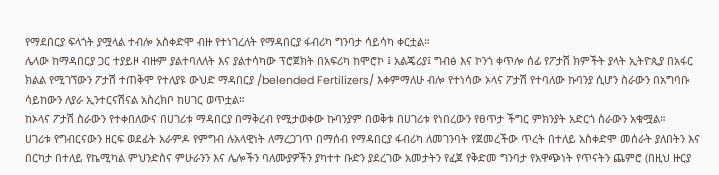የማደበርያ ፍላጎት ያሟላል ተብሎ አስቀድሞ ብዙ የተነገረለት የማዳበርያ ፋብሪካ ግንባታ ሳይሳካ ቀርቷል።
ሌላው ከማዳበርያ ጋር ተያይዞ ብዙም ያልተባለለት እና ያልተሳካው ፕሮጀክት በአፍሪካ ከሞሮኮ ፤ አልጄሪያ፤ ግብፅ እና ኮንጎ ቀጥሎ ሰፊ የፖታሽ ክምችት ያላት ኢትዮጲያ በአፋር ክልል የሚገኘውን ፖታሽ ተጠቅሞ የተለያዩ ውህድ ማዳበርያ /belended Fertilizers/ እቀምማለሁ ብሎ የተነሳው ኦላና ፖታሽ የተባለው ኩባንያ ሲሆን ስራውን በአግባቡ ሳይከውን ለያራ ኢንተርናሽናል አስረክቦ ከሀገር ወጥቷል።
ከኦላና ፖታሽ ስራውን የተቀበለውና በሀገሪቱ ማዳበርያ በማቅረብ የሚታወቀው ኩባንያም በወቅቱ በሀገሪቱ የነበረውን የፀጥታ ችግር ምክንያት አድርጎ ስራውን አቁሟል።
ሀገሪቱ የግብርናውን ዘርፍ ወደፊት አራምዶ የምግብ ሉአላዊነት ለማረጋገጥ በማሰብ የማዳበርያ ፋብሪካ ለመገንባት የጀመረችው ጥረት በተለይ አስቀድሞ መሰራት ያለበትን እና በርካታ በተለይ የኬሚካል ምህንድስና ምሁራንን እና ሌሎችን ባለሙያዎችን ያካተተ ቡድን ያደረገው አመታትን የፈጀ የቅድመ ግንባታ የአዋጭነት የጥናትን ጨምሮ (በዚህ ዙርያ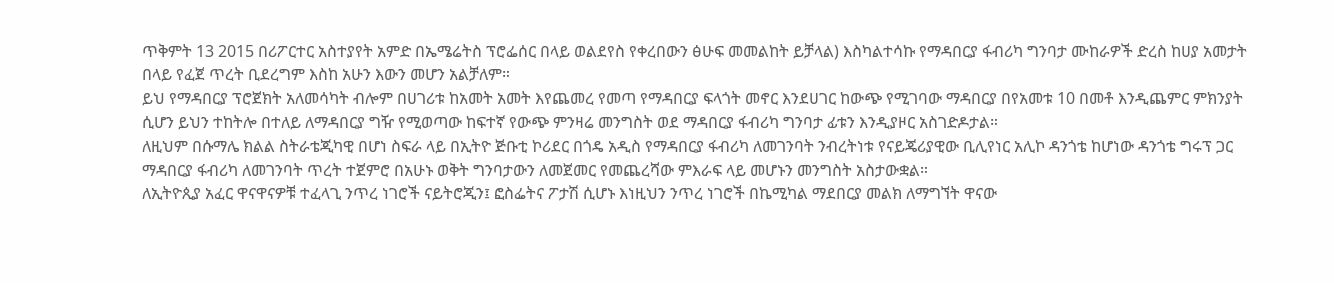ጥቅምት 13 2015 በሪፖርተር አስተያየት አምድ በኤሜሬትስ ፕሮፌሰር በላይ ወልደየስ የቀረበውን ፅሁፍ መመልከት ይቻላል) እስካልተሳኩ የማዳበርያ ፋብሪካ ግንባታ ሙከራዎች ድረስ ከሀያ አመታት በላይ የፈጀ ጥረት ቢደረግም እስከ አሁን እውን መሆን አልቻለም።
ይህ የማዳበርያ ፕሮጀክት አለመሳካት ብሎም በሀገሪቱ ከአመት አመት እየጨመረ የመጣ የማዳበርያ ፍላጎት መኖር እንደሀገር ከውጭ የሚገባው ማዳበርያ በየአመቱ 10 በመቶ እንዲጨምር ምክንያት ሲሆን ይህን ተከትሎ በተለይ ለማዳበርያ ግዥ የሚወጣው ከፍተኛ የውጭ ምንዛሬ መንግስት ወደ ማዳበርያ ፋብሪካ ግንባታ ፊቱን እንዲያዞር አስገድዶታል።
ለዚህም በሱማሌ ክልል ስትራቴጂካዊ በሆነ ስፍራ ላይ በኢትዮ ጅቡቲ ኮሪደር በጎዴ አዲስ የማዳበርያ ፋብሪካ ለመገንባት ንብረትነቱ የናይጄሪያዊው ቢሊየነር አሊኮ ዳንጎቴ ከሆነው ዳንጎቴ ግሩፕ ጋር ማዳበርያ ፋብሪካ ለመገንባት ጥረት ተጀምሮ በአሁኑ ወቅት ግንባታውን ለመጀመር የመጨረሻው ምእራፍ ላይ መሆኑን መንግስት አስታውቋል።
ለኢትዮጲያ አፈር ዋናዋናዎቹ ተፈላጊ ንጥረ ነገሮች ናይትሮጂን፤ ፎስፌትና ፖታሽ ሲሆኑ እነዚህን ንጥረ ነገሮች በኬሚካል ማደበርያ መልክ ለማግኘት ዋናው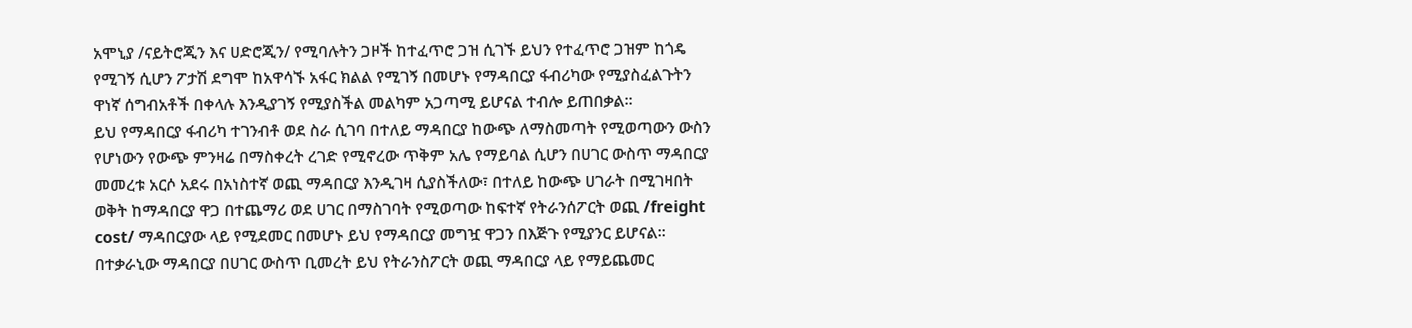አሞኒያ /ናይትሮጂን እና ሀድሮጂን/ የሚባሉትን ጋዞች ከተፈጥሮ ጋዝ ሲገኙ ይህን የተፈጥሮ ጋዝም ከጎዴ የሚገኝ ሲሆን ፖታሽ ደግሞ ከአዋሳኙ አፋር ክልል የሚገኝ በመሆኑ የማዳበርያ ፋብሪካው የሚያስፈልጉትን ዋነኛ ሰግብአቶች በቀላሉ እንዲያገኝ የሚያስችል መልካም አጋጣሚ ይሆናል ተብሎ ይጠበቃል።
ይህ የማዳበርያ ፋብሪካ ተገንብቶ ወደ ስራ ሲገባ በተለይ ማዳበርያ ከውጭ ለማስመጣት የሚወጣውን ውስን የሆነውን የውጭ ምንዛሬ በማስቀረት ረገድ የሚኖረው ጥቅም አሌ የማይባል ሲሆን በሀገር ውስጥ ማዳበርያ መመረቱ አርሶ አደሩ በአነስተኛ ወጪ ማዳበርያ እንዲገዛ ሲያስችለው፣ በተለይ ከውጭ ሀገራት በሚገዛበት ወቅት ከማዳበርያ ዋጋ በተጨማሪ ወደ ሀገር በማስገባት የሚወጣው ከፍተኛ የትራንሰፖርት ወጪ /freight cost/ ማዳበርያው ላይ የሚደመር በመሆኑ ይህ የማዳበርያ መግዧ ዋጋን በእጅጉ የሚያንር ይሆናል።
በተቃራኒው ማዳበርያ በሀገር ውስጥ ቢመረት ይህ የትራንስፖርት ወጪ ማዳበርያ ላይ የማይጨመር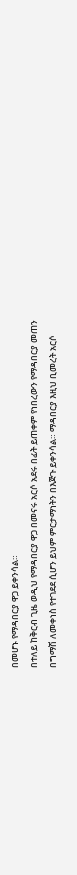በመሆኑ የማዳበርያ ዋጋ ይቀንሳል።
በተለይ ከቅርብ ጊዜ ወዲህ የማዳበርያ ዋጋ በመናሩ አርሶ አደሩ በፊት ይጠቀም የነበረውን የማዳበርያ መጠን በግማሽ ለመቀነስ የተገደደ ሲሆን ይህም ምርታማነትን በእጅጉ ይቀንሳል። ማዳበርያ እዚህ ቢመረት አርሶ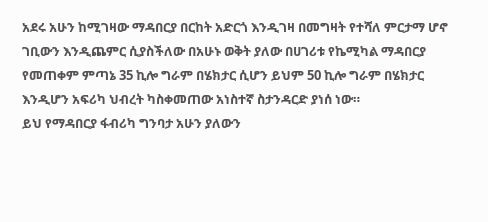አደሩ አሁን ከሚገዛው ማዳበርያ በርከት አድርጎ እንዲገዛ በመግዛት የተሻለ ምርታማ ሆኖ ገቢውን እንዲጨምር ሲያስችለው በአሁኑ ወቅት ያለው በሀገሪቱ የኬሚካል ማዳበርያ የመጠቀም ምጣኔ 35 ኪሎ ግራም በሄክታር ሲሆን ይህም 50 ኪሎ ግራም በሄክታር እንዲሆን አፍሪካ ህብረት ካስቀመጠው አነስተኛ ስታንዳርድ ያነሰ ነው።
ይህ የማዳበርያ ፋብሪካ ግንባታ አሁን ያለውን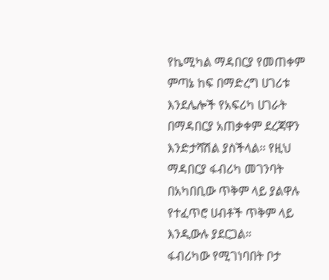የኬሚካል ማዳበርያ የመጠቀም ምጣኔ ከፍ በማድረግ ሀገሪቱ እንደሌሎች የአፍሪካ ሀገራት በማዳበርያ አጠቃቀም ደረጃዋን እንድታሻሽል ያስችላል፡፡ የዚህ ማዳበርያ ፋብሪካ መገንባት በአካበቢው ጥቅም ላይ ያልዋሉ የተፈጥሮ ሀብቶች ጥቅም ላይ እንዲውሉ ያደርጋል።
ፋብሪካው የሚገነባበት ቦታ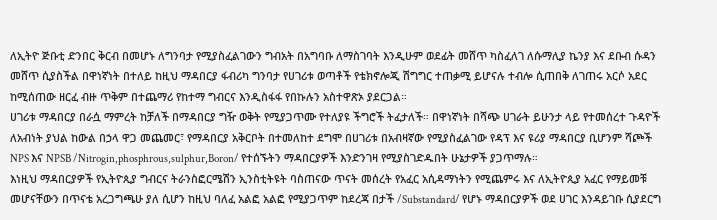ለኢትዮ ጅቡቲ ድንበር ቅርብ በመሆኑ ለግንባታ የሚያስፈልገውን ግብአት በአግባቡ ለማስገባት እንዲሁም ወደፊት መሸጥ ካስፈለገ ለሱማሊያ ኬንያ እና ደቡብ ሱዳን መሸጥ ሲያስችል በዋነኛነት በተለይ ከዚህ ማዳበርያ ፋብሪካ ግንባታ የሀገሪቱ ወጣቶች የቴክኖሎጂ ሽግግር ተጠቃሚ ይሆናሉ ተብሎ ሲጠበቅ ለገጠሩ አርሶ አደር ከሚሰጠው ዘርፈ ብዙ ጥቅም በተጨማሪ የከተማ ግብርና እንዲስፋፋ የበኩሉን አስተዋጽኦ ያደርጋል።
ሀገሪቱ ማዳበርያ በራሷ ማምረት ከቻለች በማዳበርያ ግዥ ወቅት የሚያጋጥሙ የተለያዩ ችግሮች ትፈታለች። በዋነኛነት በሻጭ ሀገራት ይሁንታ ላይ የተመሰረተ ጉዳዮች ለአብነት ያህል ከውል በኃላ ዋጋ መጨመር፣ የማዳበርያ አቅርቦት በተመለከተ ደግሞ በሀገሪቱ በአብዛኛው የሚያስፈልገው የዳፕ እና ዩሪያ ማዳበርያ ቢሆንም ሻጮች NPS እና NPSB /Nitrogin,phosphrous,sulphur,Boron/ የተሰኙትን ማዳበርያዎች እንድንገዛ የሚያስገድዱበት ሁኔታዎች ያጋጥማሉ።
እነዚህ ማዳበርያዎች የኢትዮጲያ ግብርና ትራንስፎርሜሽን ኢንስቲትዩት ባስጠናው ጥናት መሰረት የአፈር አሲዳማነትን የሚጨምሩ እና ለኢትዮጲያ አፈር የማይመቹ መሆናቸውን በጥናቴ አረጋግጫሁ ያለ ሲሆን ከዚህ ባለፈ አልፎ አልፎ የሚያጋጥም ከደረጃ በታች /Substandard/ የሆኑ ማዳበርያዎች ወደ ሀገር እንዳይገቡ ሲያደርግ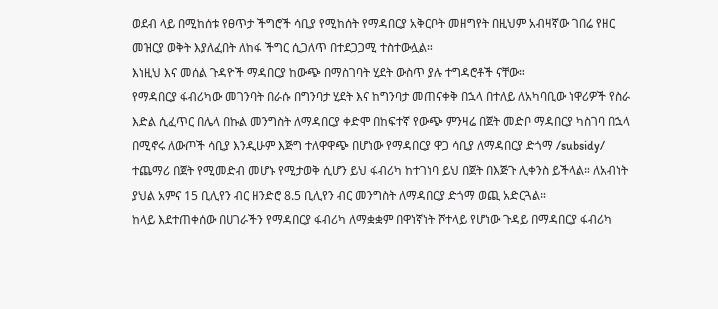ወደብ ላይ በሚከሰቱ የፀጥታ ችግሮች ሳቢያ የሚከሰት የማዳበርያ አቅርቦት መዘግየት በዚህም አብዛኛው ገበሬ የዘር መዝርያ ወቅት እያለፈበት ለከፋ ችግር ሲጋለጥ በተደጋጋሚ ተስተውሏል።
እነዚህ እና መሰል ጉዳዮች ማዳበርያ ከውጭ በማስገባት ሂደት ውስጥ ያሉ ተግዳሮቶች ናቸው።
የማዳበርያ ፋብሪካው መገንባት በራሱ በግንባታ ሂደት እና ከግንባታ መጠናቀቅ በኋላ በተለይ ለአካባቢው ነዋሪዎች የስራ እድል ሲፈጥር በሌላ በኩል መንግስት ለማዳበርያ ቀድሞ በከፍተኛ የውጭ ምንዛሬ በጀት መድቦ ማዳበርያ ካስገባ በኋላ በሚኖሩ ለውጦች ሳቢያ እንዲሁም እጅግ ተለዋዋጭ በሆነው የማዳበርያ ዋጋ ሳቢያ ለማዳበርያ ድጎማ /subsidy/ ተጨማሪ በጀት የሚመድብ መሆኑ የሚታወቅ ሲሆን ይህ ፋብሪካ ከተገነባ ይህ በጀት በእጅጉ ሊቀንስ ይችላል። ለአብነት ያህል አምና 15 ቢሊየን ብር ዘንድሮ 8.5 ቢሊየን ብር መንግስት ለማዳበርያ ድጎማ ወጪ አድርጓል።
ከላይ እደተጠቀሰው በሀገራችን የማዳበርያ ፋብሪካ ለማቋቋም በዋነኛነት ሾተላይ የሆነው ጉዳይ በማዳበርያ ፋብሪካ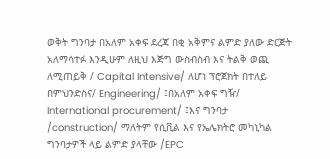ወቅት ግንባታ በአለም አቀፍ ደረጃ በቂ አቅምና ልምድ ያለው ድርጅት አለማሳተፉ እንዲሁም ለዚህ እጅግ ውስብስብ እና ትልቅ ወጪ ለሚጠይቅ / Capital Intensive/ ለሆነ ፕሮጀክት በተለይ በምህንድስና/ Engineering/ ፤በአለም አቀፍ ግዥ/ International procurement/ ፤እና ግንባታ /construction/ ማለትም የሲቪል እና የኤሌክትሮ መካኒካል ግንባታዎች ላይ ልምድ ያላቸው /EPC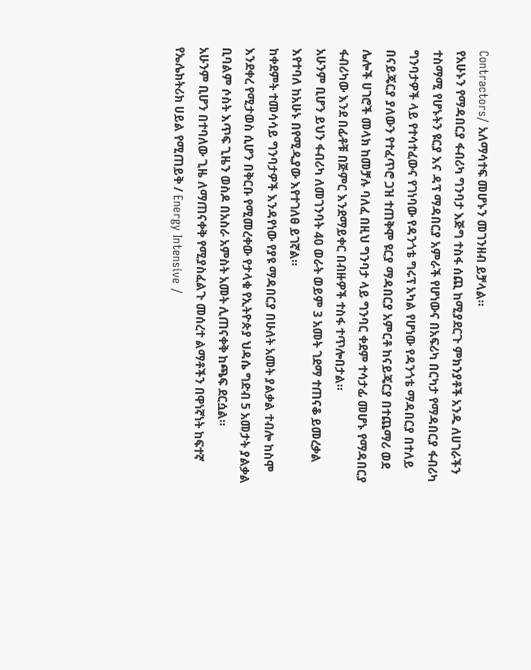Contractors/ አለማሳተፍ መሆኑን መገንዘብ ይቻላል።
የአሁኑን የማዳበርያ ፋብሪካ ግንባታ እጅግ ተስፋ ሰጪ ከሚያደርጉ ምክንያቶች አንዱ ለሀገራችን ተስማሚ የሆኑትን ዩርያ እና ዳፕ ማዳበርያ አምራች የሆነውና በአፍሪካ በርካታ የማዳበርያ ፋብሪካ ግንባታዎች ላይ የተሳተፈውና የገነባው የዳንጎቴ ግሩፕ አካል የሆነው የዳንጎቴ ማዳበርያ በተለይ በናይጄርያ ያለውን የተፈጥሮ ጋዝ ተጠቅሞ ዩርያ ማዳበርያ አምርቶ ከናይጄርያ በተጨማሪ ወደ ሌሎች ሀገሮች መላክ ከመቻሉ ባለፈ በዚህ ግንባታ ላይ ግንባር ቀደም ተሳታፊ መሆኑ የማዳበርያ ፋብሪካው እንደ በፊቶቹ በጅምር እንደማይቀር በብዙዎች ተስፋ ተጥሎበታል።
አሁንም ቢሆን ይህን ፋብሪካ ለመገንባት 40 ወራት ወይም 3 አመት ገደማ ተጠናቆ ይመረቃል እየተባለ ከአሁኑ በየሚዲያው እየተገለፀ ይገኛል።
ከቀደምት ተመሳሳይ ግንባታዎች እንዳየነው የያዩ ማዳበርያ በሁለት አመት ያልቃል ተብሎ ከስሞ እንደቀረ የሚታወስ ሲሆን በቅርቡ የሚመረቀው የታላቁ የኢትዮጵያ ህዳሴ ግድብ 5 አመታት ያልቃል ቢባልም ሶስት እጥፍ ጊዜን ወስዶ በአስራ አምስት አመት ሊጠናቀቅ ከጫፍ ደርሷል።
አሁንም ቢሆን በተባለው ጊዜ ለማጠናቀቅ የሚያስፈልጉ መሰረተ ልማቶችን በዋነኛነት ከፍተኛ የኤሌክትሪክ ሀይል የሚጠይቅ / Energy Intensive /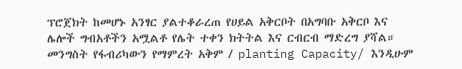ፕሮጀክት ከመሆኑ አንፃር ያልተቆራረጠ የሀይል አቅርቦት በአግባቡ አቅርቦ እና ሌሎች ግብአቶችን አሟልቶ የሌት ተቀን ክትትል እና ርብርብ ማድረግ ያሻል።
መንግስት የፋብሪካውን የማምረት አቅም / planting Capacity/ እንዲሁም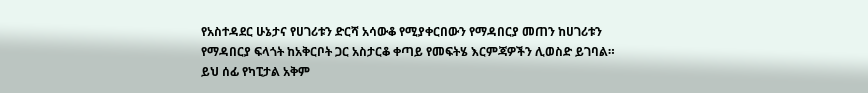የአስተዳደር ሁኔታና የሀገሪቱን ድርሻ አሳውቆ የሚያቀርበውን የማዳበርያ መጠን ከሀገሪቱን የማዳበርያ ፍላጎት ከአቅርቦት ጋር አስታርቆ ቀጣይ የመፍትሄ እርምጃዎችን ሊወስድ ይገባል።
ይህ ሰፊ የካፒታል አቅም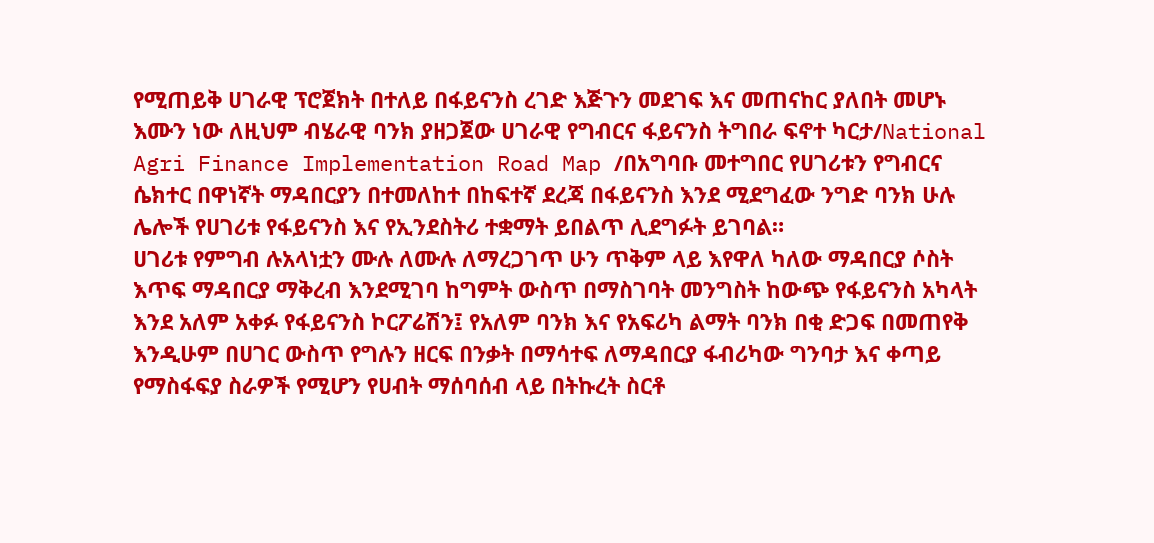የሚጠይቅ ሀገራዊ ፕሮጀክት በተለይ በፋይናንስ ረገድ እጅጉን መደገፍ እና መጠናከር ያለበት መሆኑ እሙን ነው ለዚህም ብሄራዊ ባንክ ያዘጋጀው ሀገራዊ የግብርና ፋይናንስ ትግበራ ፍኖተ ካርታ/National Agri Finance Implementation Road Map /በአግባቡ መተግበር የሀገሪቱን የግብርና ሴክተር በዋነኛት ማዳበርያን በተመለከተ በከፍተኛ ደረጃ በፋይናንስ እንደ ሚደግፈው ንግድ ባንክ ሁሉ ሌሎች የሀገሪቱ የፋይናንስ እና የኢንደስትሪ ተቋማት ይበልጥ ሊደግፉት ይገባል።
ሀገሪቱ የምግብ ሉአላነቷን ሙሉ ለሙሉ ለማረጋገጥ ሁን ጥቅም ላይ እየዋለ ካለው ማዳበርያ ሶስት እጥፍ ማዳበርያ ማቅረብ እንደሚገባ ከግምት ውስጥ በማስገባት መንግስት ከውጭ የፋይናንስ አካላት እንደ አለም አቀፉ የፋይናንስ ኮርፖሬሽን፤ የአለም ባንክ እና የአፍሪካ ልማት ባንክ በቂ ድጋፍ በመጠየቅ እንዲሁም በሀገር ውስጥ የግሉን ዘርፍ በንቃት በማሳተፍ ለማዳበርያ ፋብሪካው ግንባታ እና ቀጣይ የማስፋፍያ ስራዎች የሚሆን የሀብት ማሰባሰብ ላይ በትኩረት ስርቶ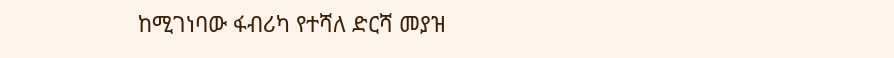ከሚገነባው ፋብሪካ የተሻለ ድርሻ መያዝ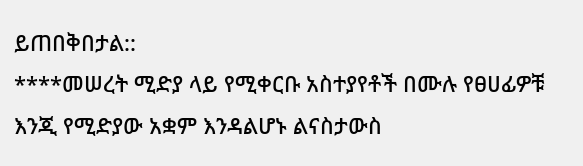ይጠበቅበታል::
****መሠረት ሚድያ ላይ የሚቀርቡ አስተያየቶች በሙሉ የፀሀፊዎቹ እንጂ የሚድያው አቋም እንዳልሆኑ ልናስታውስ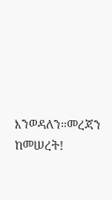እንወዳለን።መረጃን ከመሠረት!